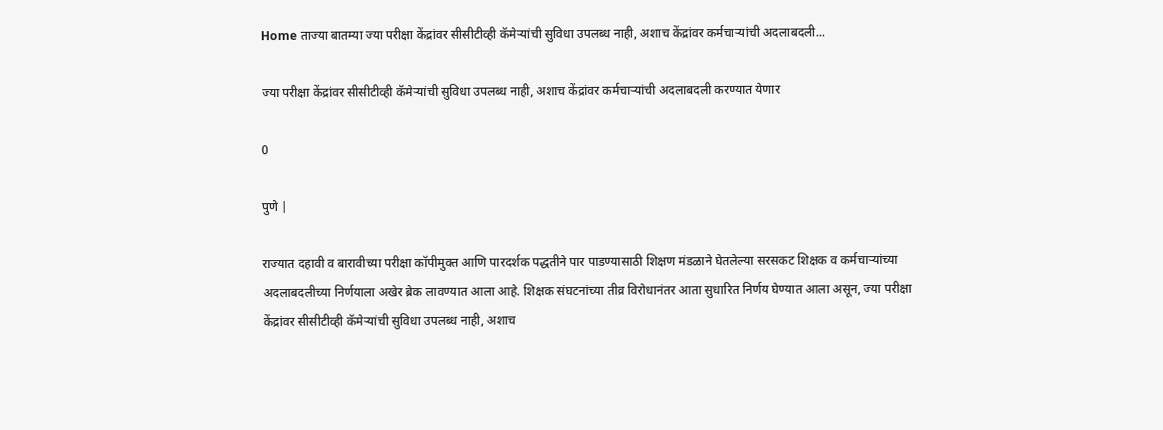Home ताज्या बातम्या ज्या परीक्षा केंद्रांवर सीसीटीव्ही कॅमेऱ्यांची सुविधा उपलब्ध नाही, अशाच केंद्रांवर कर्मचाऱ्यांची अदलाबदली...

ज्या परीक्षा केंद्रांवर सीसीटीव्ही कॅमेऱ्यांची सुविधा उपलब्ध नाही, अशाच केंद्रांवर कर्मचाऱ्यांची अदलाबदली करण्यात येणार

0

पुणे |

राज्यात दहावी व बारावीच्या परीक्षा कॉपीमुक्त आणि पारदर्शक पद्धतीने पार पाडण्यासाठी शिक्षण मंडळाने घेतलेल्या सरसकट शिक्षक व कर्मचाऱ्यांच्या अदलाबदलीच्या निर्णयाला अखेर ब्रेक लावण्यात आला आहे. शिक्षक संघटनांच्या तीव्र विरोधानंतर आता सुधारित निर्णय घेण्यात आला असून, ज्या परीक्षा केंद्रांवर सीसीटीव्ही कॅमेऱ्यांची सुविधा उपलब्ध नाही, अशाच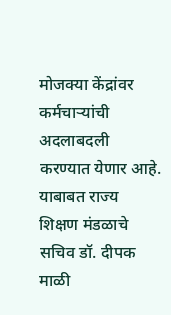मोजक्या केंद्रांवर कर्मचाऱ्यांची अदलाबदली करण्यात येणार आहे. याबाबत राज्य शिक्षण मंडळाचे सचिव डॉ. दीपक माळी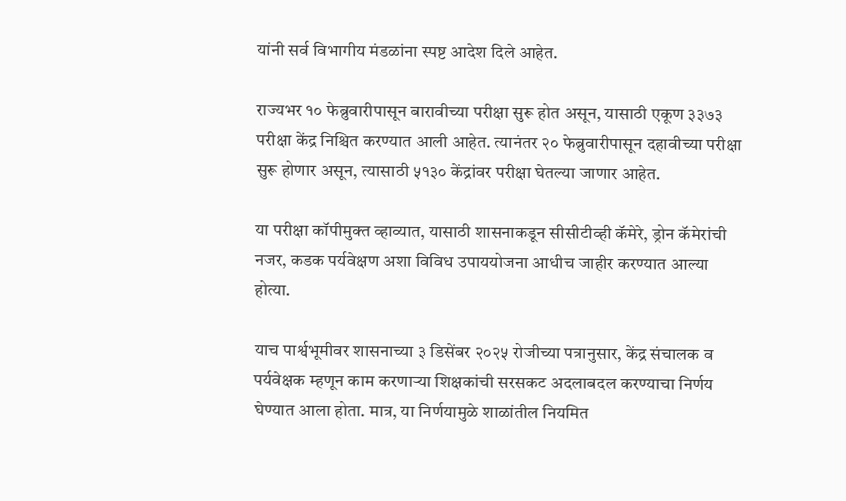यांनी सर्व विभागीय मंडळांना स्पष्ट आदेश दिले आहेत.

राज्यभर १० फेब्रुवारीपासून बारावीच्या परीक्षा सुरू होत असून, यासाठी एकूण ३३७३ परीक्षा केंद्र निश्चित करण्यात आली आहेत. त्यानंतर २० फेब्रुवारीपासून दहावीच्या परीक्षा सुरू होणार असून, त्यासाठी ५१३० केंद्रांवर परीक्षा घेतल्या जाणार आहेत.

या परीक्षा कॉपीमुक्त व्हाव्यात, यासाठी शासनाकडून सीसीटीव्ही कॅमेरे, ड्रोन कॅमेरांची नजर, कडक पर्यवेक्षण अशा विविध उपाययोजना आधीच जाहीर करण्यात आल्या होत्या.

याच पार्श्वभूमीवर शासनाच्या ३ डिसेंबर २०२५ रोजीच्या पत्रानुसार, केंद्र संचालक व पर्यवेक्षक म्हणून काम करणाऱ्या शिक्षकांची सरसकट अदलाबदल करण्याचा निर्णय घेण्यात आला होता. मात्र, या निर्णयामुळे शाळांतील नियमित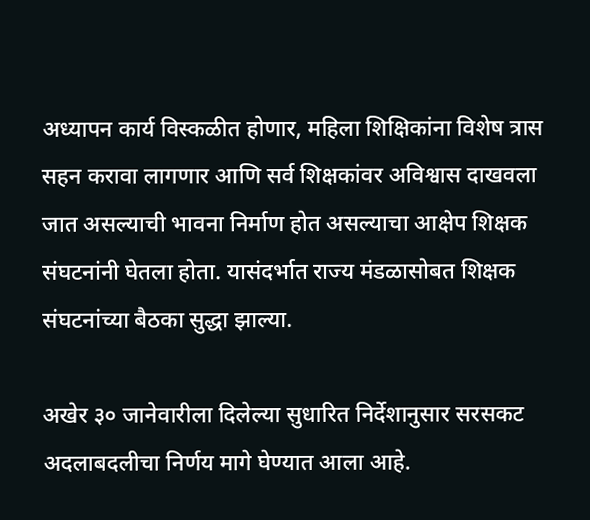अध्यापन कार्य विस्कळीत होणार, महिला शिक्षिकांना विशेष त्रास सहन करावा लागणार आणि सर्व शिक्षकांवर अविश्वास दाखवला जात असल्याची भावना निर्माण होत असल्याचा आक्षेप शिक्षक संघटनांनी घेतला होता. यासंदर्भात राज्य मंडळासोबत शिक्षक संघटनांच्या बैठका सुद्धा झाल्या.

अखेर ३० जानेवारीला दिलेल्या सुधारित निर्देशानुसार सरसकट अदलाबदलीचा निर्णय मागे घेण्यात आला आहे.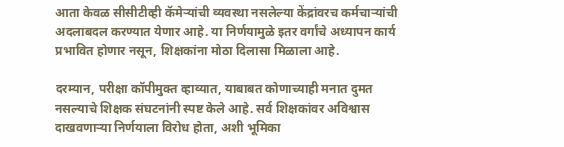आता केवळ सीसीटीव्ही कॅमेऱ्यांची व्यवस्था नसलेल्या केंद्रांवरच कर्मचाऱ्यांची अदलाबदल करण्यात येणार आहे. या निर्णयामुळे इतर वर्गांचे अध्यापन कार्य प्रभावित होणार नसून, शिक्षकांना मोठा दिलासा मिळाला आहे.

दरम्यान, परीक्षा कॉपीमुक्त व्हाव्यात, याबाबत कोणाच्याही मनात दुमत नसल्याचे शिक्षक संघटनांनी स्पष्ट केले आहे. सर्व शिक्षकांवर अविश्वास दाखवणाऱ्या निर्णयाला विरोध होता, अशी भूमिका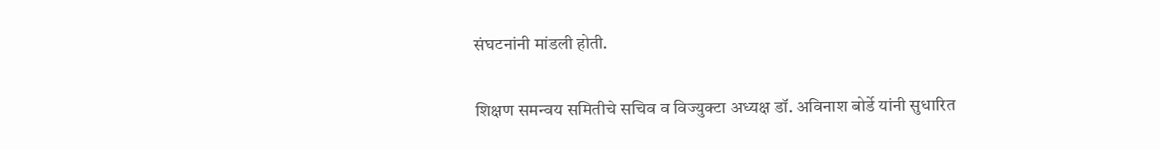संघटनांनी मांडली होती.

शिक्षण समन्वय समितीचे सचिव व विज्युक्टा अध्यक्ष डॉ. अविनाश बोर्डे यांनी सुधारित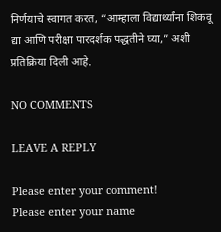निर्णयाचे स्वागत करत, “आम्हाला विद्यार्थ्यांना शिकवू द्या आणि परीक्षा पारदर्शक पद्धतीने घ्या,” अशी प्रतिक्रिया दिली आहे.

NO COMMENTS

LEAVE A REPLY

Please enter your comment!
Please enter your name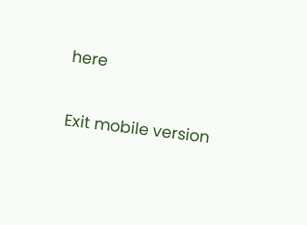here

Exit mobile version